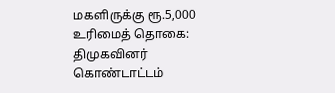மகளிருக்கு ரூ.5,000 உரிமைத் தொகை: திமுகவினர் கொண்டாட்டம்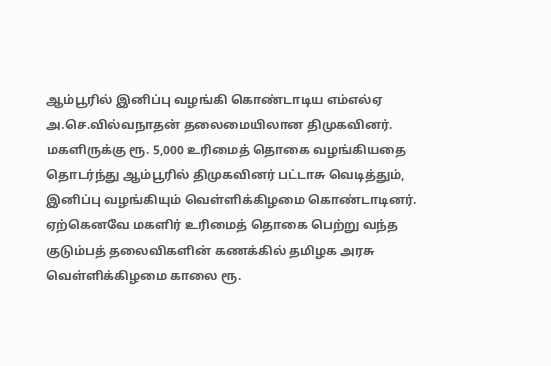ஆம்பூரில் இனிப்பு வழங்கி கொண்டாடிய எம்எல்ஏ அ.செ.வில்வநாதன் தலைமையிலான திமுகவினர்.
மகளிருக்கு ரூ. 5,000 உரிமைத் தொகை வழங்கியதை தொடர்ந்து ஆம்பூரில் திமுகவினர் பட்டாசு வெடித்தும், இனிப்பு வழங்கியும் வெள்ளிக்கிழமை கொண்டாடினர்.
ஏற்கெனவே மகளிர் உரிமைத் தொகை பெற்று வந்த குடும்பத் தலைவிகளின் கணக்கில் தமிழக அரசு வெள்ளிக்கிழமை காலை ரூ.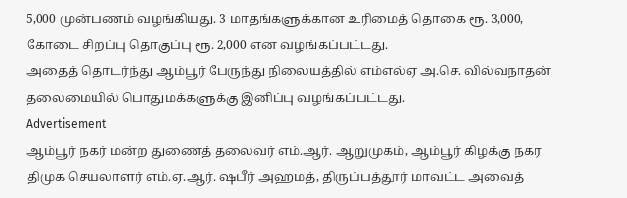5,000 முன்பணம் வழங்கியது. 3 மாதங்களுக்கான உரிமைத் தொகை ரூ. 3,000, கோடை சிறப்பு தொகுப்பு ரூ. 2,000 என வழங்கப்பட்டது.
அதைத் தொடர்ந்து ஆம்பூர் பேருந்து நிலையத்தில் எம்எல்ஏ அ.செ. வில்வநாதன் தலைமையில் பொதுமக்களுக்கு இனிப்பு வழங்கப்பட்டது.
Advertisement
ஆம்பூர் நகர் மன்ற துணைத் தலைவர் எம்.ஆர். ஆறுமுகம், ஆம்பூர் கிழக்கு நகர திமுக செயலாளர் எம்.ஏ.ஆர். ஷபீர் அஹமத், திருப்பத்தூர் மாவட்ட அவைத்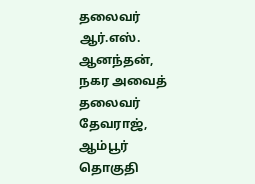தலைவர் ஆர்.எஸ். ஆனந்தன், நகர அவைத் தலைவர் தேவராஜ், ஆம்பூர் தொகுதி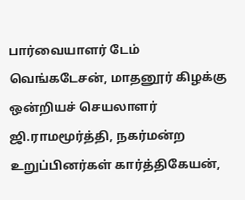பார்வையாளர் டேம் வெங்கடேசன், மாதனூர் கிழக்கு ஒன்றியச் செயலாளர் ஜி.ராமமூர்த்தி, நகர்மன்ற உறுப்பினர்கள் கார்த்திகேயன்,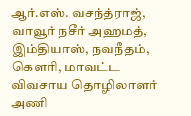ஆர்.எஸ். வசந்த்ராஜ், வாவூர் நசீர் அஹமத், இம்தியாஸ், நவநீதம், கெளரி, மாவட்ட விவசாய தொழிலாளர் அணி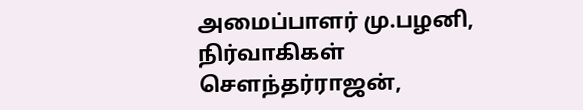அமைப்பாளர் மு.பழனி, நிர்வாகிகள் செளந்தர்ராஜன்,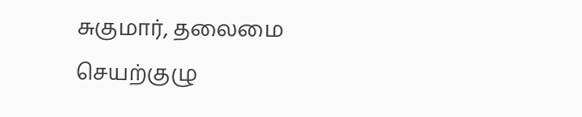சுகுமார், தலைமை செயற்குழு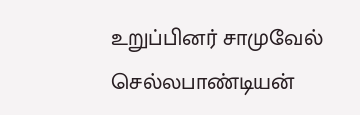உறுப்பினர் சாமுவேல் செல்லபாண்டியன்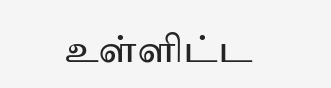உள்ளிட்ட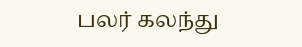பலர் கலந்து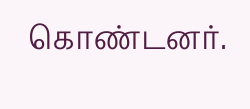கொண்டனர்.